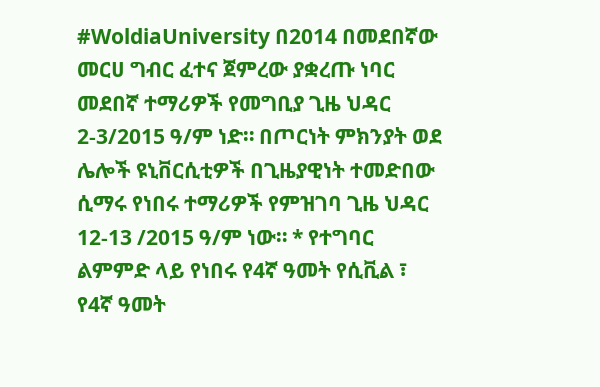#WoldiaUniversity በ2014 በመደበኛው መርሀ ግብር ፈተና ጀምረው ያቋረጡ ነባር መደበኛ ተማሪዎች የመግቢያ ጊዜ ህዳር 2-3/2015 ዓ/ም ነድ። በጦርነት ምክንያት ወደ ሌሎች ዩኒቨርሲቲዎች በጊዜያዊነት ተመድበው ሲማሩ የነበሩ ተማሪዎች የምዝገባ ጊዜ ህዳር 12-13 /2015 ዓ/ም ነው። * የተግባር ልምምድ ላይ የነበሩ የ4ኛ ዓመት የሲቪል ፣ የ4ኛ ዓመት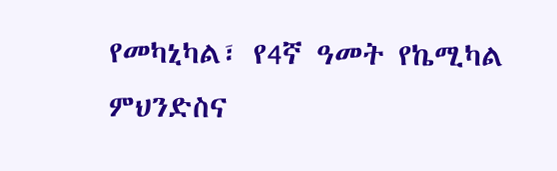የመካኒካል፣ የ4ኛ ዓመት የኬሚካል ምህንድስና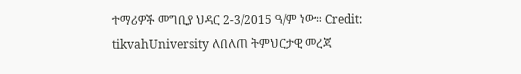ተማሪዎች መግቢያ ህዳር 2-3/2015 ዓ/ም ነው። Credit: tikvahUniversity ለበለጠ ትምህርታዊ መረጃ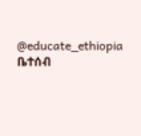@educate_ethiopia ቤተሰብ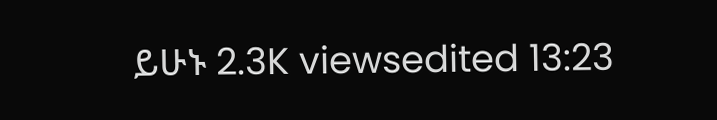ይሁኑ 2.3K viewsedited 13:23